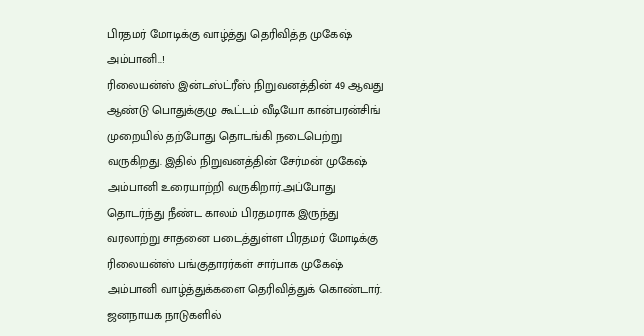பிரதமர் மோடிக்கு வாழ்த்து தெரிவித்த முகேஷ் அம்பானி..!
ரிலையன்ஸ் இன்டஸ்ட்ரீஸ் நிறுவனத்தின் 49 ஆவது ஆண்டு பொதுக்குழு கூட்டம் வீடியோ கான்பரன்சிங் முறையில் தற்போது தொடங்கி நடைபெற்று வருகிறது. இதில் நிறுவனத்தின் சேர்மன் முகேஷ் அம்பானி உரையாற்றி வருகிறார்.அப்போது தொடர்ந்து நீண்ட காலம் பிரதமராக இருந்து வரலாற்று சாதனை படைத்துள்ள பிரதமர் மோடிக்கு ரிலையன்ஸ் பங்குதாரர்கள் சார்பாக முகேஷ் அம்பானி வாழ்த்துக்களை தெரிவித்துக் கொண்டார்.
ஜனநாயக நாடுகளில்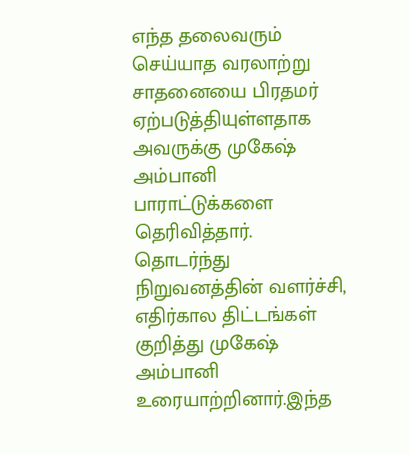எந்த தலைவரும் செய்யாத வரலாற்று சாதனையை பிரதமர் ஏற்படுத்தியுள்ளதாக அவருக்கு முகேஷ் அம்பானி பாராட்டுக்களை தெரிவித்தார். தொடர்ந்து நிறுவனத்தின் வளர்ச்சி, எதிர்கால திட்டங்கள் குறித்து முகேஷ் அம்பானி உரையாற்றினார்.இந்த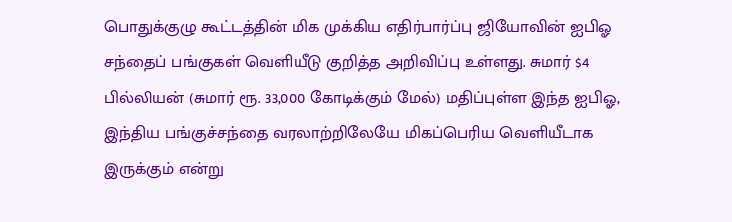பொதுக்குழு கூட்டத்தின் மிக முக்கிய எதிர்பார்ப்பு ஜியோவின் ஐபிஓ சந்தைப் பங்குகள் வெளியீடு குறித்த அறிவிப்பு உள்ளது. சுமார் $4 பில்லியன் (சுமார் ரூ. 33,000 கோடிக்கும் மேல்) மதிப்புள்ள இந்த ஐபிஓ, இந்திய பங்குச்சந்தை வரலாற்றிலேயே மிகப்பெரிய வெளியீடாக இருக்கும் என்று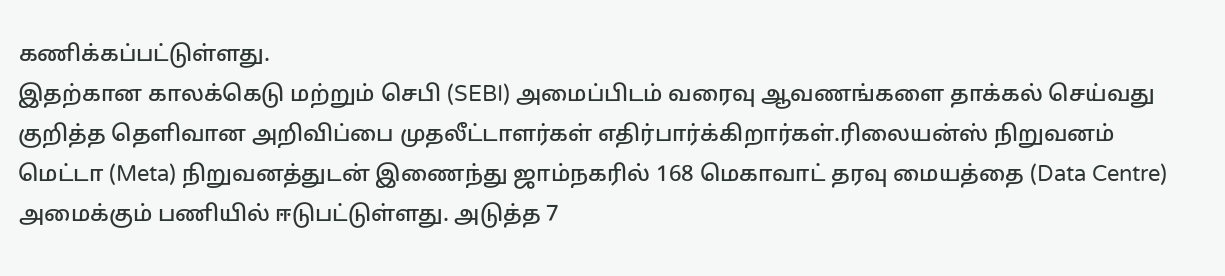கணிக்கப்பட்டுள்ளது.
இதற்கான காலக்கெடு மற்றும் செபி (SEBI) அமைப்பிடம் வரைவு ஆவணங்களை தாக்கல் செய்வது குறித்த தெளிவான அறிவிப்பை முதலீட்டாளர்கள் எதிர்பார்க்கிறார்கள்.ரிலையன்ஸ் நிறுவனம் மெட்டா (Meta) நிறுவனத்துடன் இணைந்து ஜாம்நகரில் 168 மெகாவாட் தரவு மையத்தை (Data Centre) அமைக்கும் பணியில் ஈடுபட்டுள்ளது. அடுத்த 7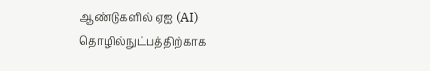ஆண்டுகளில் ஏஐ (AI) தொழில்நுட்பத்திற்காக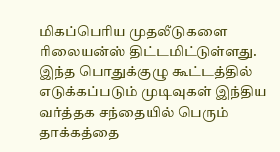மிகப்பெரிய முதலீடுகளை ரிலையன்ஸ் திட்டமிட்டுள்ளது.
இந்த பொதுக்குழு கூட்டத்தில் எடுக்கப்படும் முடிவுகள் இந்திய வர்த்தக சந்தையில் பெரும் தாக்கத்தை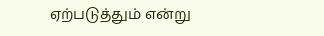ஏற்படுத்தும் என்று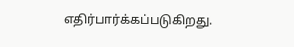எதிர்பார்க்கப்படுகிறது.